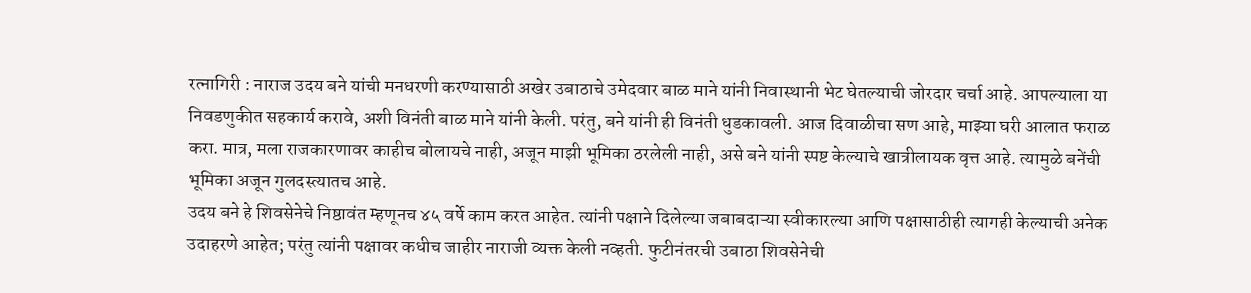रत्नागिरी : नाराज उदय बने यांची मनधरणी करण्यासाठी अखेर उबाठाचे उमेदवार बाळ माने यांनी निवास्थानी भेट घेतल्याची जोरदार चर्चा आहे. आपल्याला या निवडणुकीत सहकार्य करावे, अशी विनंती बाळ माने यांनी केली. परंतु, बने यांनी ही विनंती धुडकावली. आज दिवाळीचा सण आहे, माझ्या घरी आलात फराळ करा. मात्र, मला राजकारणावर काहीच बोलायचे नाही, अजून माझी भूमिका ठरलेली नाही, असे बने यांनी स्पष्ट केल्याचे खात्रीलायक वृत्त आहे. त्यामुळे बनेंची भूमिका अजून गुलदस्त्यातच आहे.
उदय बने हे शिवसेनेचे निष्ठावंत म्हणूनच ४५ वर्षे काम करत आहेत. त्यांनी पक्षाने दिलेल्या जबाबदाऱ्या स्वीकारल्या आणि पक्षासाठीही त्यागही केल्याची अनेक उदाहरणे आहेत; परंतु त्यांनी पक्षावर कधीच जाहीर नाराजी व्यक्त केली नव्हती. फुटीनंतरची उबाठा शिवसेनेची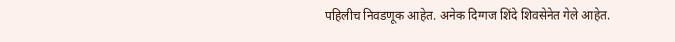पहिलीच निवडणूक आहेत. अनेक दिग्गज शिंदे शिवसेनेत गेले आहेत.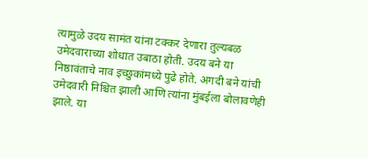त्यामुळे उदय सामंत यांना टक्कर देणारा तुल्यबळ उमेदवाराच्या शोधात उबाठा होती. उदय बने या निष्ठावंताचे नाव इच्छुकांमध्ये पुढे होते. अगदी बने यांची उमेदवारी निश्चित झाली आणि त्यांना मुंबईला बोलावणेही झाले. या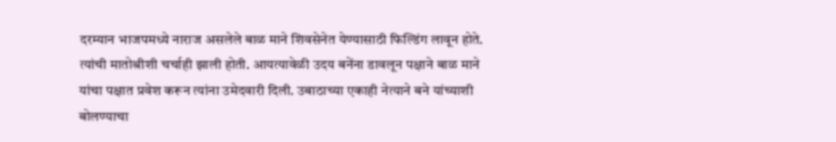दरम्यान भाजपमध्ये नाराज असलेले बाळ माने शिवसेनेत येण्यासाठी फिल्डिंग लावून होते. त्यांची मातोश्रीशी चर्चाही झाली होती. आयत्यावेळी उदय बनेंना डावलून पक्षाने बाळ माने यांचा पक्षात प्रवेश करून त्यांना उमेदवारी दिली. उबाठाच्या एकाही नेत्याने बने यांच्याशी बोलण्याचा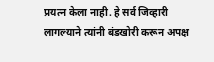प्रयत्न केला नाही. हे सर्व जिव्हारी लागल्याने त्यांनी बंडखोरी करून अपक्ष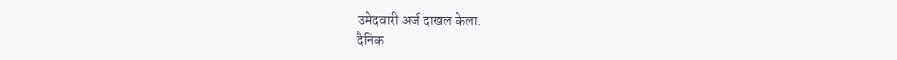उमेदवारी अर्ज दाखल केला.
दैनिक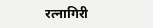रत्नागिरी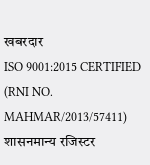खबरदार
ISO 9001:2015 CERTIFIED
(RNI NO. MAHMAR/2013/57411)
शासनमान्य रजिस्टर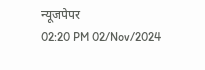न्यूजपेपर
02:20 PM 02/Nov/2024